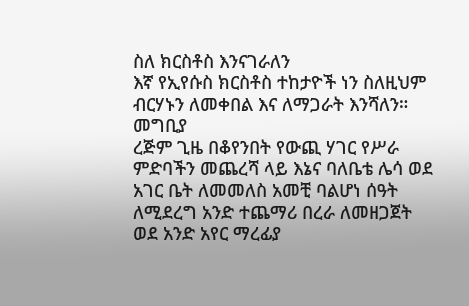ስለ ክርስቶስ እንናገራለን
እኛ የኢየሱስ ክርስቶስ ተከታዮች ነን ስለዚህም ብርሃኑን ለመቀበል እና ለማጋራት እንሻለን።
መግቢያ
ረጅም ጊዜ በቆየንበት የውጪ ሃገር የሥራ ምድባችን መጨረሻ ላይ እኔና ባለቤቴ ሌሳ ወደ አገር ቤት ለመመለስ አመቺ ባልሆነ ሰዓት ለሚደረግ አንድ ተጨማሪ በረራ ለመዘጋጀት ወደ አንድ አየር ማረፊያ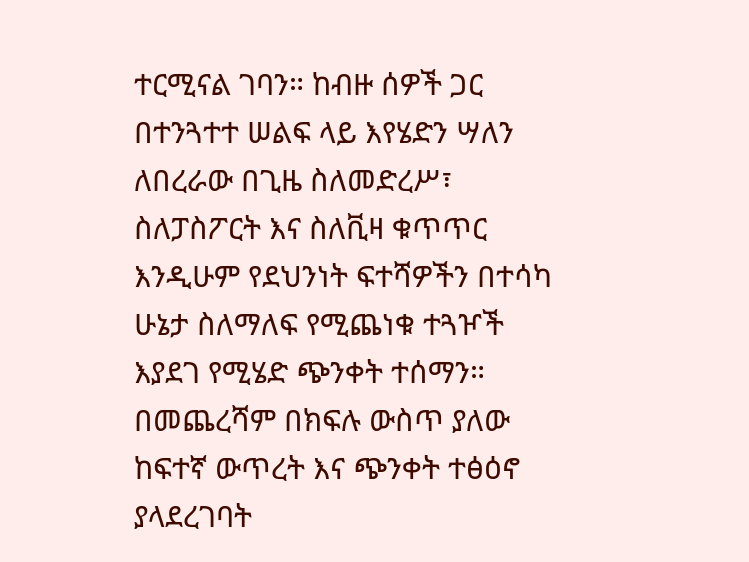ተርሚናል ገባን። ከብዙ ሰዎች ጋር በተንጓተተ ሠልፍ ላይ እየሄድን ሣለን ለበረራው በጊዜ ስለመድረሥ፣ ስለፓስፖርት እና ስለቪዛ ቁጥጥር እንዲሁም የደህንነት ፍተሻዎችን በተሳካ ሁኔታ ስለማለፍ የሚጨነቁ ተጓዦች እያደገ የሚሄድ ጭንቀት ተሰማን።
በመጨረሻም በክፍሉ ውስጥ ያለው ከፍተኛ ውጥረት እና ጭንቀት ተፅዕኖ ያላደረገባት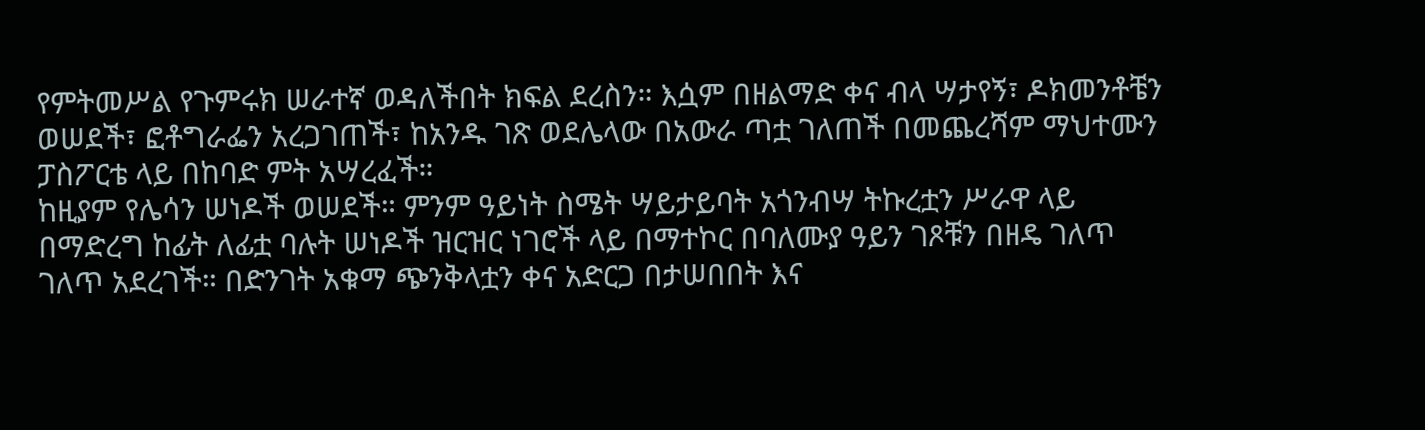የምትመሥል የጉምሩክ ሠራተኛ ወዳለችበት ክፍል ደረስን። እሷም በዘልማድ ቀና ብላ ሣታየኝ፣ ዶክመንቶቼን ወሠደች፣ ፎቶግራፌን አረጋገጠች፣ ከአንዱ ገጽ ወደሌላው በአውራ ጣቷ ገለጠች በመጨረሻም ማህተሙን ፓስፖርቴ ላይ በከባድ ምት አሣረፈች።
ከዚያም የሌሳን ሠነዶች ወሠደች። ምንም ዓይነት ስሜት ሣይታይባት አጎንብሣ ትኩረቷን ሥራዋ ላይ በማድረግ ከፊት ለፊቷ ባሉት ሠነዶች ዝርዝር ነገሮች ላይ በማተኮር በባለሙያ ዓይን ገጾቹን በዘዴ ገለጥ ገለጥ አደረገች። በድንገት አቁማ ጭንቅላቷን ቀና አድርጋ በታሠበበት እና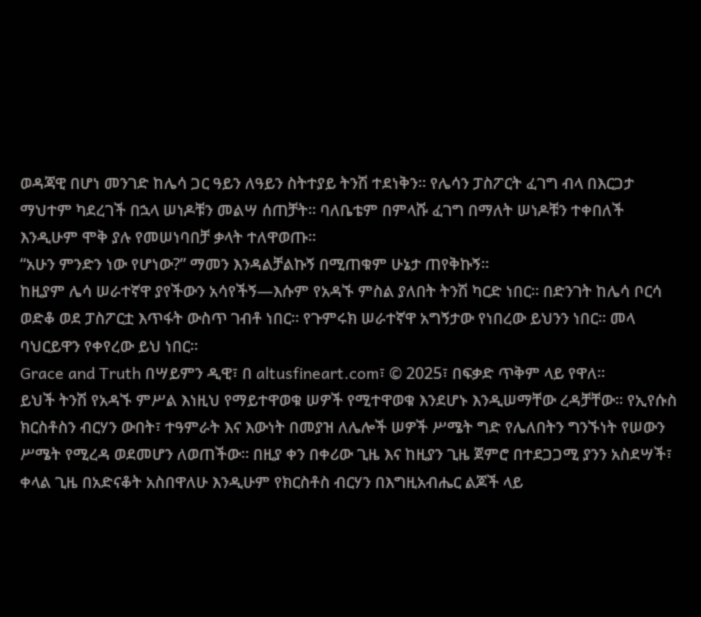ወዳጃዊ በሆነ መንገድ ከሌሳ ጋር ዓይን ለዓይን ስትተያይ ትንሽ ተደነቅን። የሌሳን ፓስፖርት ፈገግ ብላ በእርጋታ ማህተም ካደረገች በኋላ ሠነዶቹን መልሣ ሰጠቻት። ባለቤቴም በምላሹ ፈገግ በማለት ሠነዶቹን ተቀበለች እንዲሁም ሞቅ ያሉ የመሠነባበቻ ቃላት ተለዋወጡ።
“አሁን ምንድን ነው የሆነው?” ማመን እንዳልቻልኩኝ በሚጠቁም ሁኔታ ጠየቅኩኝ።
ከዚያም ሌሳ ሠራተኛዋ ያየችውን አሳየችኝ—እሱም የአዳኙ ምስል ያለበት ትንሽ ካርድ ነበር። በድንገት ከሌሳ ቦርሳ ወድቆ ወደ ፓስፖርቷ እጥፋት ውስጥ ገብቶ ነበር። የጉምሩክ ሠራተኛዋ አግኝታው የነበረው ይህንን ነበር። መላ ባህርይዋን የቀየረው ይህ ነበር።
Grace and Truth በሣይምን ዲዊ፣ በ altusfineart.com፣ © 2025፣ በፍቃድ ጥቅም ላይ የዋለ።
ይህች ትንሽ የአዳኙ ምሥል እነዚህ የማይተዋወቁ ሠዎች የሚተዋወቁ እንደሆኑ እንዲሠማቸው ረዳቻቸው። የኢየሱስ ክርስቶስን ብርሃን ውበት፣ ተዓምራት እና እውነት በመያዝ ለሌሎች ሠዎች ሥሜት ግድ የሌለበትን ግንኙነት የሠውን ሥሜት የሚረዳ ወደመሆን ለወጠችው። በዚያ ቀን በቀሪው ጊዜ እና ከዚያን ጊዜ ጀምሮ በተደጋጋሚ ያንን አስደሣች፣ ቀላል ጊዜ በአድናቆት አስበዋለሁ እንዲሁም የክርስቶስ ብርሃን በእግዚአብሔር ልጆች ላይ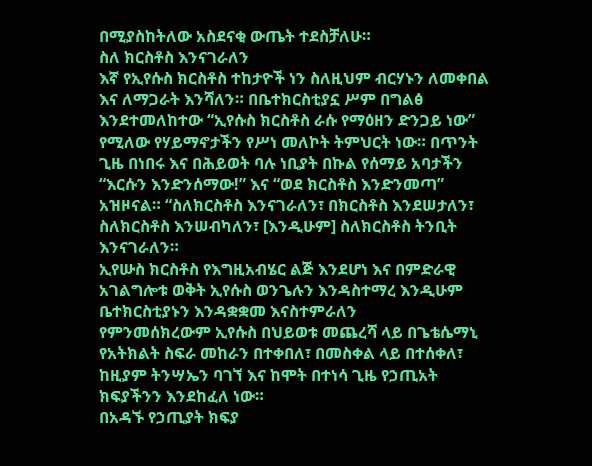በሚያስከትለው አስደናቂ ውጤት ተደስቻለሁ።
ስለ ክርስቶስ እንናገራለን
እኛ የኢየሱስ ክርስቶስ ተከታዮች ነን ስለዚህም ብርሃኑን ለመቀበል እና ለማጋራት እንሻለን። በቤተክርስቲያኗ ሥም በግልፅ እንደተመለከተው “ኢየሱስ ክርስቶስ ራሱ የማዕዘን ድንጋይ ነው” የሚለው የሃይማኖታችን የሥነ መለኮት ትምህርት ነው። በጥንት ጊዜ በነበሩ እና በሕይወት ባሉ ነቢያት በኩል የሰማይ አባታችን “እርሱን እንድንሰማው!” እና “ወደ ክርስቶስ እንድንመጣ” አዝዞናል። “ስለክርስቶስ እንናገራለን፣ በክርስቶስ እንደሠታለን፣ ስለክርስቶስ እንሠብካለን፣ [እንዲሁም] ስለክርስቶስ ትንቢት እንናገራለን።
ኢየሡስ ክርስቶስ የእግዚአብሄር ልጅ እንደሆነ እና በምድራዊ አገልግሎቱ ወቅት ኢየሱስ ወንጌሉን እንዳስተማረ እንዲሁም ቤተክርስቲያኑን እንዳቋቋመ እናስተምራለን
የምንመሰክረውም ኢየሱስ በህይወቱ መጨረሻ ላይ በጌቴሴማኒ የአትክልት ስፍራ መከራን በተቀበለ፣ በመስቀል ላይ በተሰቀለ፣ ከዚያም ትንሣኤን ባገኘ እና ከሞት በተነሳ ጊዜ የኃጢአት ክፍያችንን እንደከፈለ ነው።
በአዳኙ የኃጢያት ክፍያ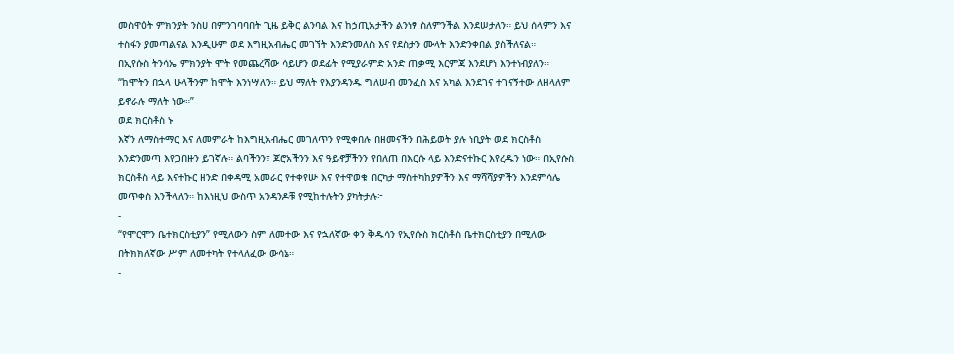መስዋዕት ምክንያት ንስሀ በምንገባባበት ጊዜ ይቅር ልንባል እና ከኃጢአታችን ልንነፃ ስለምንችል እንደሠታለን። ይህ ሰላምን እና ተስፋን ያመጣልናል እንዲሁም ወደ እግዚአብሔር መገኘት እንድንመለስ እና የደስታን ሙላት እንድንቀበል ያስችለናል።
በኢየሱስ ትንሳኤ ምክንያት ሞት የመጨረሻው ሳይሆን ወደፊት የሚያራምድ አንድ ጠቃሚ እርምጃ እንደሆነ እንተነብያለን። “ከሞትን በኋላ ሁላችንም ከሞት እንነሣለን። ይህ ማለት የእያንዳንዱ ግለሠብ መንፈስ እና አካል እንደገና ተገናኝተው ለዘላለም ይኖራሉ ማለት ነው።”
ወደ ክርስቶስ ኑ
እኛን ለማስተማር እና ለመምራት ከእግዚአብሔር መገለጥን የሚቀበሉ በዘመናችን በሕይወት ያሉ ነቢያት ወደ ክርስቶስ እንድንመጣ እየጋበዙን ይገኛሉ። ልባችንን፣ ጆሮአችንን እና ዓይኖቻችንን የበለጠ በእርሱ ላይ እንድናተኩር እየረዱን ነው። በኢየሱስ ክርስቶስ ላይ እናተኩር ዘንድ በቀዳሚ አመራር የተቀየሡ እና የተዋወቁ በርካታ ማስተካከያዎችን እና ማሻሻያዎችን እንደምሳሌ መጥቀስ እንችላለን። ከእነዚህ ውስጥ አንዳንዶቹ የሚከተሉትን ያካትታሉ፦
-
“የሞርሞን ቤተክርስቲያን” የሚለውን ስም ለመተው እና የኋለኛው ቀን ቅዱሳን የኢየሱስ ክርስቶስ ቤተክርስቲያን በሚለው በትክክለኛው ሥም ለመተካት የተላለፈው ውሳኔ።
-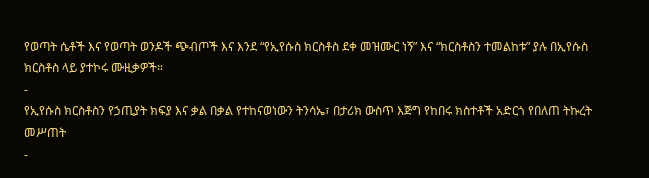የወጣት ሴቶች እና የወጣት ወንዶች ጭብጦች እና እንደ “የኢየሱስ ክርስቶስ ደቀ መዝሙር ነኝ” እና “ክርስቶስን ተመልከቱ” ያሉ በኢየሱስ ክርስቶስ ላይ ያተኮሩ ሙዚቃዎች።
-
የኢየሱስ ክርስቶስን የኃጢያት ክፍያ እና ቃል በቃል የተከናወነውን ትንሳኤ፣ በታሪክ ውስጥ እጅግ የከበሩ ክስተቶች አድርጎ የበለጠ ትኩረት መሥጠት
-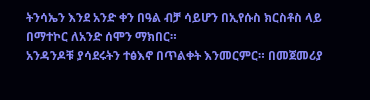ትንሳኤን እንደ አንድ ቀን በዓል ብቻ ሳይሆን በኢየሱስ ክርስቶስ ላይ በማተኮር ለአንድ ሰሞን ማክበር።
አንዳንዶቹ ያሳደሩትን ተፅእኖ በጥልቀት እንመርምር። በመጀመሪያ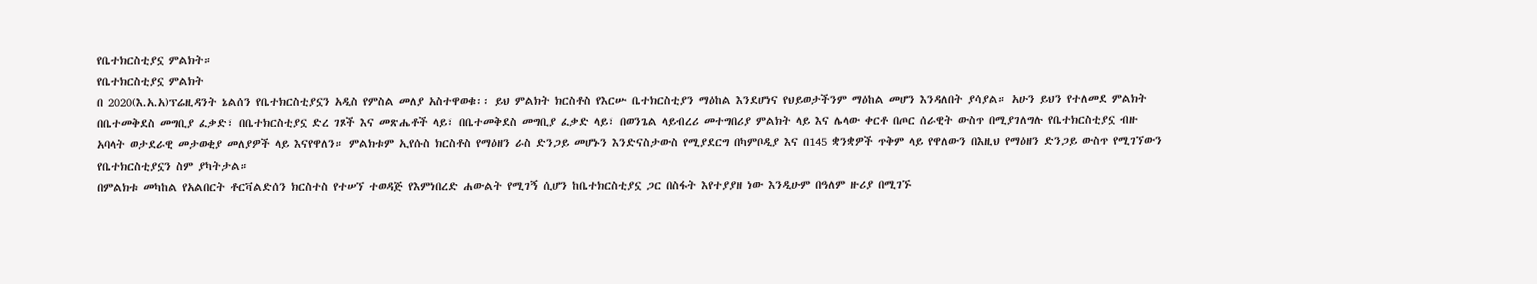የቤተክርስቲያኗ ምልክት።
የቤተክርስቲያኗ ምልክት
በ 2020(እ.አ.አ)ፕሬዚዳንት ኔልሰን የቤተክርስቲያኗን አዲስ የምስል መለያ አስተዋወቁ፡፡ ይህ ምልክት ክርስቶስ የእርሡ ቤተክርስቲያን ማዕከል እንደሆነና የህይወታችንም ማዕከል መሆን እንዳለበት ያሳያል። አሁን ይህን የተለመደ ምልክት በቤተመቅደስ መግቢያ ፈቃድ፣ በቤተክርስቲያኗ ድረ ገጾች እና መጽሔቶች ላይ፣ በቤተመቅደስ መግቢያ ፈቃድ ላይ፣ በወንጌል ላይብረሪ መተግበሪያ ምልክት ላይ እና ሌላው ቀርቶ በጦር ሰራዊት ውስጥ በሚያገለግሉ የቤተክርስቲያኗ ብዙ አባላት ወታደራዊ መታወቂያ መለያዎች ላይ እናየዋለን። ምልክቱም ኢየሱስ ክርስቶስ የማዕዘን ራስ ድንጋይ መሆኑን እንድናስታውስ የሚያደርግ በካምቦዲያ እና በ145 ቋንቋዎች ጥቅም ላይ የዋለውን በእዚህ የማዕዘን ድንጋይ ውስጥ የሚገኘውን የቤተክርስቲያኗን ስም ያካትታል።
በምልክቱ መካከል የአልበርት ቶርቫልድሰን ክርስተስ የተሠኘ ተወዳጅ የእምነበረድ ሐውልት የሚገኝ ሲሆን ከቤተክርስቲያኗ ጋር በስፋት እየተያያዘ ነው እንዲሁም በዓለም ዙሪያ በሚገኙ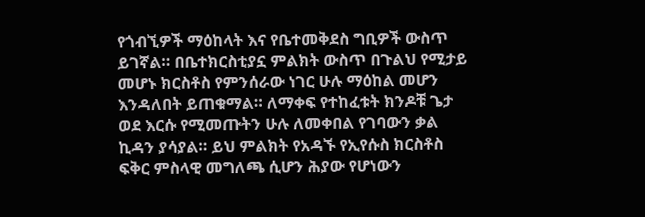የጎብኚዎች ማዕከላት እና የቤተመቅደስ ግቢዎች ውስጥ ይገኛል። በቤተክርስቲያኗ ምልክት ውስጥ በጉልህ የሚታይ መሆኑ ክርስቶስ የምንሰራው ነገር ሁሉ ማዕከል መሆን እንዳለበት ይጠቁማል። ለማቀፍ የተከፈቱት ክንዶቹ ጌታ ወደ እርሱ የሚመጡትን ሁሉ ለመቀበል የገባውን ቃል ኪዳን ያሳያል። ይህ ምልክት የአዳኙ የኢየሱስ ክርስቶስ ፍቅር ምስላዊ መግለጫ ሲሆን ሕያው የሆነውን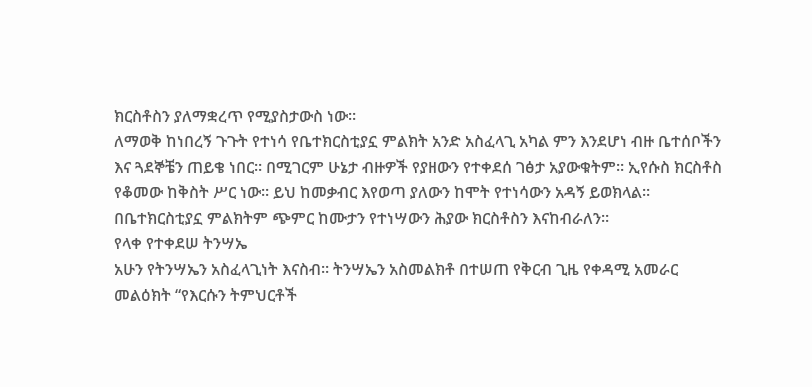ክርስቶስን ያለማቋረጥ የሚያስታውስ ነው።
ለማወቅ ከነበረኝ ጉጉት የተነሳ የቤተክርስቲያኗ ምልክት አንድ አስፈላጊ አካል ምን እንደሆነ ብዙ ቤተሰቦችን እና ጓደኞቼን ጠይቄ ነበር። በሚገርም ሁኔታ ብዙዎች የያዘውን የተቀደሰ ገፅታ አያውቁትም። ኢየሱስ ክርስቶስ የቆመው ከቅስት ሥር ነው። ይህ ከመቃብር እየወጣ ያለውን ከሞት የተነሳውን አዳኝ ይወክላል። በቤተክርስቲያኗ ምልክትም ጭምር ከሙታን የተነሣውን ሕያው ክርስቶስን እናከብራለን።
የላቀ የተቀደሠ ትንሣኤ
አሁን የትንሣኤን አስፈላጊነት እናስብ። ትንሣኤን አስመልክቶ በተሠጠ የቅርብ ጊዜ የቀዳሚ አመራር መልዕክት “የእርሱን ትምህርቶች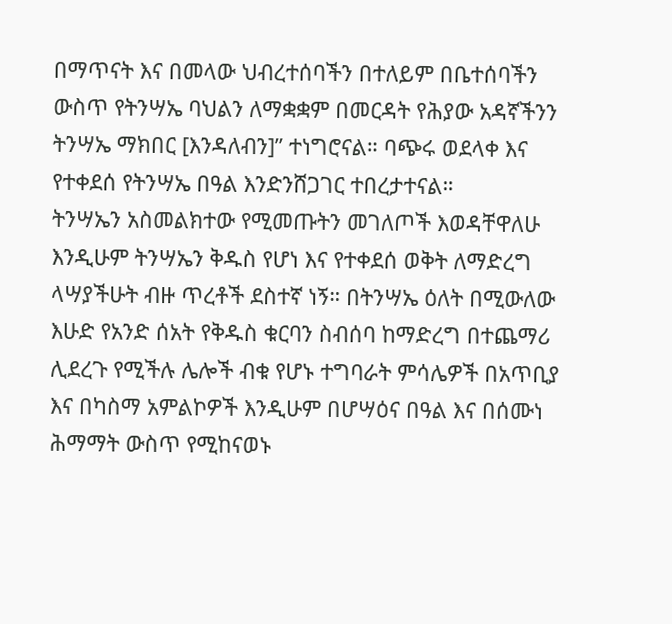በማጥናት እና በመላው ህብረተሰባችን በተለይም በቤተሰባችን ውስጥ የትንሣኤ ባህልን ለማቋቋም በመርዳት የሕያው አዳኛችንን ትንሣኤ ማክበር [እንዳለብን]” ተነግሮናል። ባጭሩ ወደላቀ እና የተቀደሰ የትንሣኤ በዓል እንድንሸጋገር ተበረታተናል።
ትንሣኤን አስመልክተው የሚመጡትን መገለጦች እወዳቸዋለሁ እንዲሁም ትንሣኤን ቅዱስ የሆነ እና የተቀደሰ ወቅት ለማድረግ ላሣያችሁት ብዙ ጥረቶች ደስተኛ ነኝ። በትንሣኤ ዕለት በሚውለው እሁድ የአንድ ሰአት የቅዱስ ቁርባን ስብሰባ ከማድረግ በተጨማሪ ሊደረጉ የሚችሉ ሌሎች ብቁ የሆኑ ተግባራት ምሳሌዎች በአጥቢያ እና በካስማ አምልኮዎች እንዲሁም በሆሣዕና በዓል እና በሰሙነ ሕማማት ውስጥ የሚከናወኑ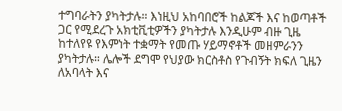ተግባራትን ያካትታሉ። እነዚህ አከባበሮች ከልጆች እና ከወጣቶች ጋር የሚደረጉ አክቲቪቲዎችን ያካትታሉ እንዲሁም ብዙ ጊዜ ከተለየዩ የእምነት ተቋማት የመጡ ሃይማኖቶች መዘምራንን ያካትታሉ። ሌሎች ደግሞ የህያው ክርስቶስ የጉብኝት ክፍለ ጊዜን ለአባላት እና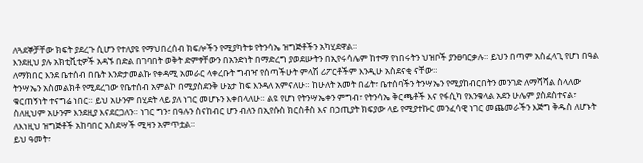ለጓደኞቻቸው ክፍት ያደረጉ ሲሆን የተለያዩ የማህበረሰብ ክፍሎችን የሚያካትቱ የትንሳኤ ዝግጅቶችን አካሂደዋል።
እንደዚህ ያሉ አክቲቪቲዎች አዳኙ በድል በገባበት ወቅት ድምፃቸውን በአንድነት በማድረግ ያወደሡትን በኢየሩሳሌም ከተማ የነበሩትን ህዝቦች ያንፀባርቃሉ። ይህን በጣም አስፈላጊ የሆነ በዓል ለማክበር እንደ ቤተሰብ በቤት እንድታመልኩ የቀዳሚ አመራር ላቀረቡት ግብዣ የሰጣችሁት ምላሽ ሪፖርቶችም እንዲሁ አስደናቂ ናቸው።
ትንሣኤን አስመልክቶ የሚደረገው የቤተሰብ አምልኮ በሚያስደንቅ ሁኔታ ከፍ እንዳለ አምናለሁ። ከሁለት አመት በፊት፣ ቤተሰባችን ትንሣኤን የሚያከብርበትን መንገድ ለማሻሻል ስላለው ቁርጠኝነት ተናግሬ ነበር። ይህ አሁንም በሂደት ላይ ያለ ነገር መሆኑን እቀበላለሁ። ልዩ የሆነ የትንሣኤቀን ምግብ፣ የትንሳኤ ቅርጫቶች እና የፋሲካ የእንቁላል አደን ሁሌም ያስደስተናል፣ ስለዚህም አሁንም እንደዚያ እናደርጋለን። ነገር ግን፣ በዓሉን ስናከብር ሆን ብለን በኢየሱስ ክርስቶስ እና በኃጢያት ክፍያው ላይ የሚያተኩር መንፈሳዊ ነገር መጨመራችን እጅግ ቅዱስ ለሆኑት ለእነዚህ ዝግጅቶች አከባበር አስደሣች ሚዛን አምጥቷል።
ይህ ዓመት፣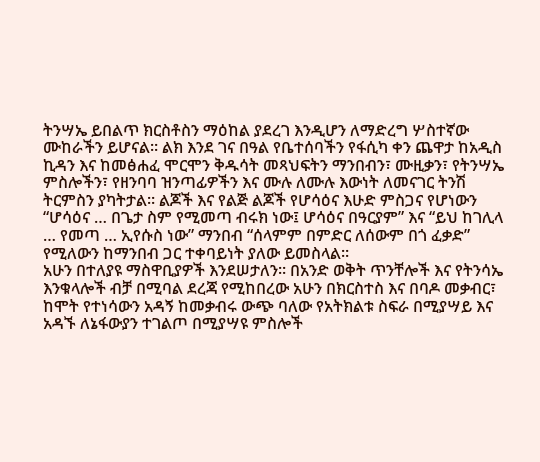ትንሣኤ ይበልጥ ክርስቶስን ማዕከል ያደረገ እንዲሆን ለማድረግ ሦስተኛው ሙከራችን ይሆናል። ልክ እንደ ገና በዓል የቤተሰባችን የፋሲካ ቀን ጨዋታ ከአዲስ ኪዳን እና ከመፅሐፈ ሞርሞን ቅዱሳት መጻህፍትን ማንበብን፣ ሙዚቃን፣ የትንሣኤ ምስሎችን፣ የዘንባባ ዝንጣፊዎችን እና ሙሉ ለሙሉ እውነት ለመናገር ትንሽ ትርምስን ያካትታል። ልጆች እና የልጅ ልጆች የሆሳዕና እሁድ ምስጋና የሆነውን “ሆሳዕና … በጌታ ስም የሚመጣ ብሩክ ነው፤ ሆሳዕና በዓርያም” እና “ይህ ከገሊላ … የመጣ … ኢየሱስ ነው” ማንበብ “ሰላምም በምድር ለሰውም በጎ ፈቃድ” የሚለውን ከማንበብ ጋር ተቀባይነት ያለው ይመስላል።
አሁን በተለያዩ ማስዋቢያዎች እንደሠታለን። በአንድ ወቅት ጥንቸሎች እና የትንሳኤ እንቁላሎች ብቻ በሚባል ደረጃ የሚከበረው አሁን በክርስተስ እና በባዶ መቃብር፣ ከሞት የተነሳውን አዳኝ ከመቃብሩ ውጭ ባለው የአትክልቱ ስፍራ በሚያሣይ እና አዳኙ ለኔፋውያን ተገልጦ በሚያሣዩ ምስሎች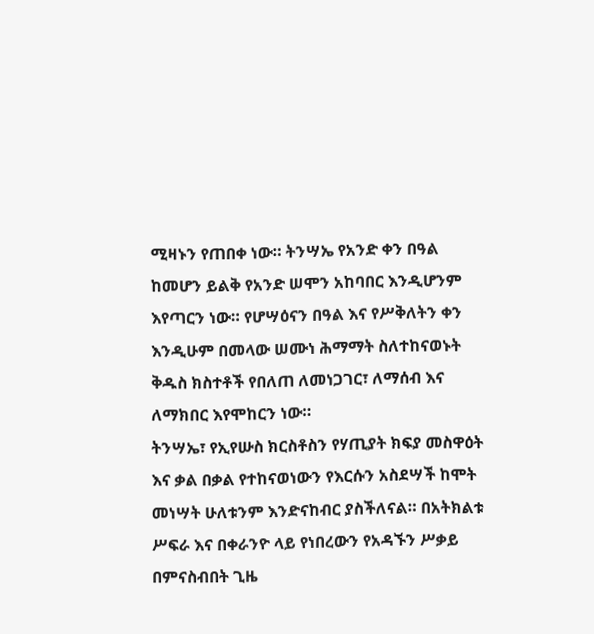ሚዛኑን የጠበቀ ነው። ትንሣኤ የአንድ ቀን በዓል ከመሆን ይልቅ የአንድ ሠሞን አከባበር እንዲሆንም እየጣርን ነው። የሆሣዕናን በዓል እና የሥቅለትን ቀን እንዲሁም በመላው ሠሙነ ሕማማት ስለተከናወኑት ቅዱስ ክስተቶች የበለጠ ለመነጋገር፣ ለማሰብ እና ለማክበር እየሞከርን ነው።
ትንሣኤ፣ የኢየሡስ ክርስቶስን የሃጢያት ክፍያ መስዋዕት እና ቃል በቃል የተከናወነውን የእርሱን አስደሣች ከሞት መነሣት ሁለቱንም እንድናከብር ያስችለናል። በአትክልቱ ሥፍራ እና በቀራንዮ ላይ የነበረውን የአዳኙን ሥቃይ በምናስብበት ጊዜ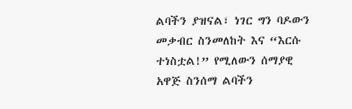ልባችን ያዝናል፣ ነገር ግን ባዶውን መቃብር ስንመለከት እና “እርሱ ተነስቷል!” የሚለውን ሰማያዊ አዋጅ ስንሰማ ልባችን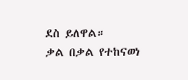ደስ ይለዋል።
ቃል በቃል የተከናወነ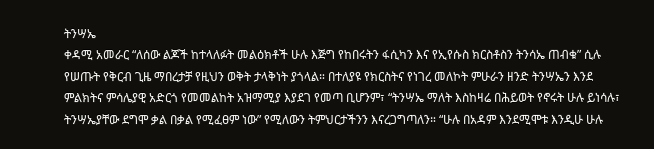ትንሣኤ
ቀዳሚ አመራር “ለሰው ልጆች ከተላለፉት መልዕክቶች ሁሉ እጅግ የከበሩትን ፋሲካን እና የኢየሱስ ክርስቶስን ትንሳኤ ጠብቁ” ሲሉ የሠጡት የቅርብ ጊዜ ማበረታቻ የዚህን ወቅት ታላቅነት ያጎላል። በተለያዩ የክርስትና የነገረ መለኮት ምሁራን ዘንድ ትንሣኤን እንደ ምልክትና ምሳሌያዊ አድርጎ የመመልከት አዝማሚያ እያደገ የመጣ ቢሆንም፣ “ትንሣኤ ማለት እስከዛሬ በሕይወት የኖሩት ሁሉ ይነሳሉ፣ ትንሣኤያቸው ደግሞ ቃል በቃል የሚፈፀም ነው” የሚለውን ትምህርታችንን እናረጋግጣለን። “ሁሉ በአዳም እንደሚሞቱ እንዲሁ ሁሉ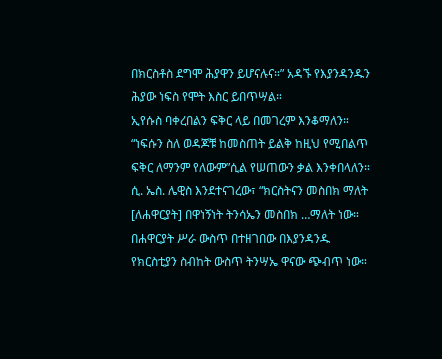በክርስቶስ ደግሞ ሕያዋን ይሆናሉና።” አዳኙ የእያንዳንዱን ሕያው ነፍስ የሞት እስር ይበጥሣል።
ኢየሱስ ባቀረበልን ፍቅር ላይ በመገረም እንቆማለን። “ነፍሱን ስለ ወዳጆቹ ከመስጠት ይልቅ ከዚህ የሚበልጥ ፍቅር ለማንም የለውም”ሲል የሠጠውን ቃል እንቀበላለን።
ሲ. ኤስ. ሌዊስ እንደተናገረው፣ “ክርስትናን መስበክ ማለት [ለሐዋርያት] በዋነኝነት ትንሳኤን መስበክ …ማለት ነው። በሐዋርያት ሥራ ውስጥ በተዘገበው በእያንዳንዱ የክርስቲያን ስብከት ውስጥ ትንሣኤ ዋናው ጭብጥ ነው።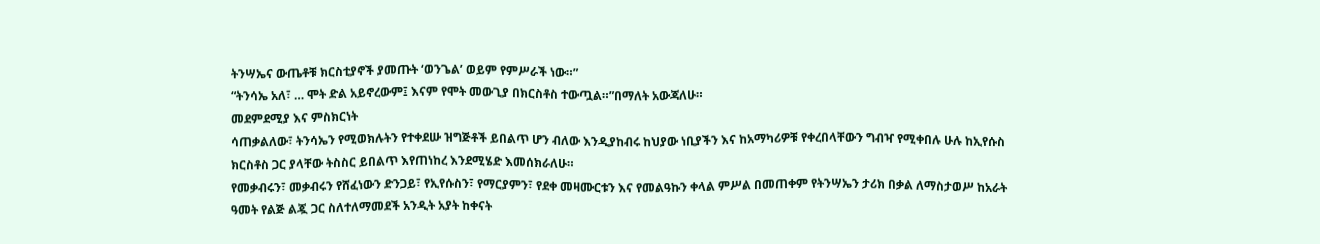ትንሣኤና ውጤቶቹ ክርስቲያኖች ያመጡት ‘ወንጌል’ ወይም የምሥራች ነው።”
“ትንሳኤ አለ፣ … ሞት ድል አይኖረውም፤ እናም የሞት መውጊያ በክርስቶስ ተውጧል።”በማለት አውጃለሁ።
መደምደሚያ እና ምስክርነት
ሳጠቃልለው፣ ትንሳኤን የሚወክሉትን የተቀደሡ ዝግጅቶች ይበልጥ ሆን ብለው እንዲያከብሩ ከህያው ነቢያችን እና ከአማካሪዎቹ የቀረበላቸውን ግብዣ የሚቀበሉ ሁሉ ከኢየሱስ ክርስቶስ ጋር ያላቸው ትስስር ይበልጥ እየጠነከረ እንደሚሄድ እመሰክራለሁ።
የመቃብሩን፣ መቃብሩን የሸፈነውን ድንጋይ፣ የኢየሱስን፣ የማርያምን፣ የደቀ መዛሙርቱን እና የመልዓኩን ቀላል ምሥል በመጠቀም የትንሣኤን ታሪክ በቃል ለማስታወሥ ከአራት ዓመት የልጅ ልጇ ጋር ስለተለማመደች አንዲት አያት ከቀናት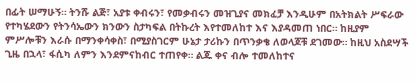በፊት ሠማሁኝ። ትንሹ ልጅ፣ አያቱ ቀብሩን፣ የመቃብሩን መዝጊያና መክፈቻ እንዲሁም በአትክልት ሥፍራው የተካሄደውን የትንሳኤውን ክንውን ስታካፍል በትኩረት እየተመለከተ እና እያዳመጠ ነበር። ከዚያም ምሥሎቹን እራሱ በማንቀሳቀስ፣ በሚያስገርም ሁኔታ ታሪኩን በጥንቃቄ ለወላጆቹ ደገመው። ከዚህ አስደሣች ጊዜ በኋላ፣ ፋሲካ ለምን እንደምናከብር ተጠየቀ። ልጁ ቀና ብሎ ተመለከተና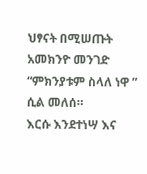ህፃናት በሚሠጡት አመክንዮ መንገድ “ምክንያቱም ስላለ ነዋ ” ሲል መለሰ።
እርሱ እንደተነሣ እና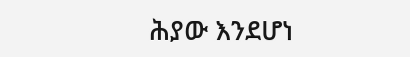ሕያው እንደሆነ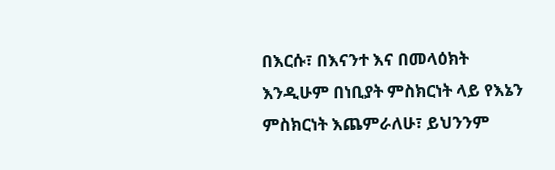በእርሱ፣ በእናንተ እና በመላዕክት እንዲሁም በነቢያት ምስክርነት ላይ የእኔን ምስክርነት እጨምራለሁ፣ ይህንንም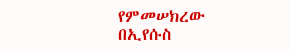የምመሠክረው በኢየሱስ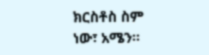ክርስቶስ ስም ነው፣ አሜን።